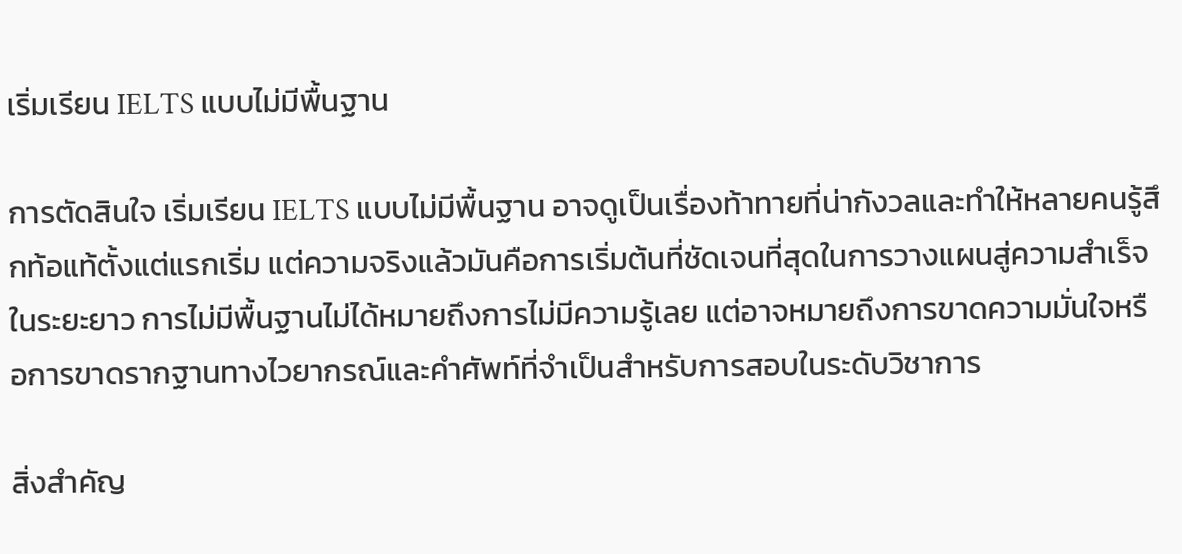เริ่มเรียน IELTS แบบไม่มีพื้นฐาน

การตัดสินใจ เริ่มเรียน IELTS แบบไม่มีพื้นฐาน อาจดูเป็นเรื่องท้าทายที่น่ากังวลและทำให้หลายคนรู้สึกท้อแท้ตั้งแต่แรกเริ่ม แต่ความจริงแล้วมันคือการเริ่มต้นที่ชัดเจนที่สุดในการวางแผนสู่ความสำเร็จในระยะยาว การไม่มีพื้นฐานไม่ได้หมายถึงการไม่มีความรู้เลย แต่อาจหมายถึงการขาดความมั่นใจหรือการขาดรากฐานทางไวยากรณ์และคำศัพท์ที่จำเป็นสำหรับการสอบในระดับวิชาการ

สิ่งสำคัญ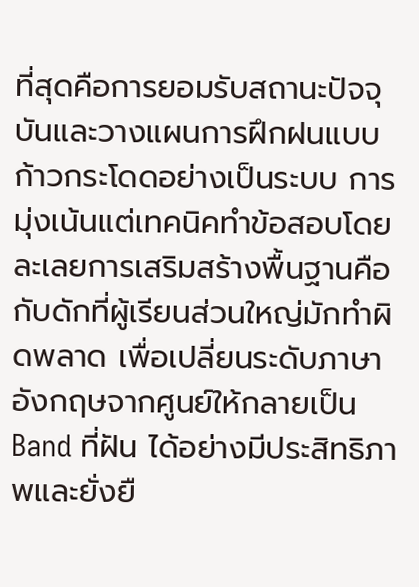ที่สุดคือการยอมรับสถานะปัจจุบันและวางแผนการฝึกฝนแบบก้าวกระโดดอย่างเป็นระบบ การมุ่งเน้นแต่เทคนิคทำข้อสอบโดยละเลยการเสริมสร้างพื้นฐานคือกับดักที่ผู้เรียนส่วนใหญ่มักทำผิดพลาด เพื่อเปลี่ยนระดับภาษาอังกฤษจากศูนย์ให้กลายเป็น Band ที่ฝัน ได้อย่างมีประสิทธิภาพและยั่งยื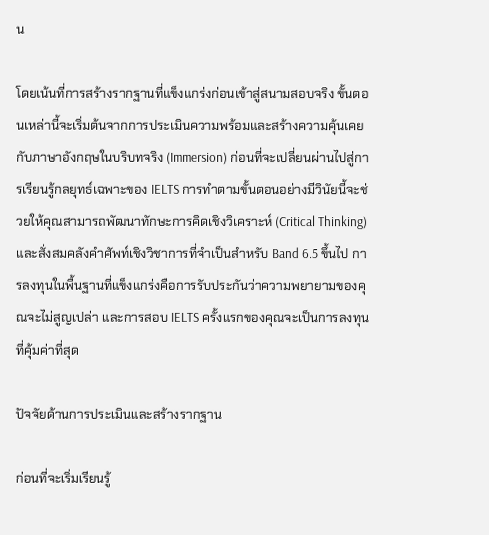น

โดยเน้นที่การสร้างรากฐานที่แข็งแกร่งก่อนเข้าสู่สนามสอบจริง ขั้นตอนเหล่านี้จะเริ่มต้นจากการประเมินความพร้อมและสร้างความคุ้นเคยกับภาษาอังกฤษในบริบทจริง (Immersion) ก่อนที่จะเปลี่ยนผ่านไปสู่การเรียนรู้กลยุทธ์เฉพาะของ IELTS การทำตามขั้นตอนอย่างมีวินัยนี้จะช่วยให้คุณสามารถพัฒนาทักษะการคิดเชิงวิเคราะห์ (Critical Thinking) และสั่งสมคลังคำศัพท์เชิงวิชาการที่จำเป็นสำหรับ Band 6.5 ขึ้นไป การลงทุนในพื้นฐานที่แข็งแกร่งคือการรับประกันว่าความพยายามของคุณจะไม่สูญเปล่า และการสอบ IELTS ครั้งแรกของคุณจะเป็นการลงทุนที่คุ้มค่าที่สุด

ปัจจัยด้านการประเมินและสร้างรากฐาน

ก่อนที่จะเริ่มเรียนรู้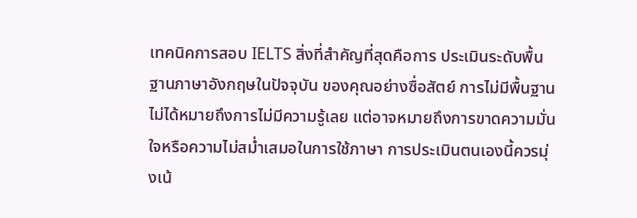เทคนิคการสอบ IELTS สิ่งที่สำคัญที่สุดคือการ ประเมินระดับพื้นฐานภาษาอังกฤษในปัจจุบัน ของคุณอย่างซื่อสัตย์ การไม่มีพื้นฐานไม่ได้หมายถึงการไม่มีความรู้เลย แต่อาจหมายถึงการขาดความมั่นใจหรือความไม่สม่ำเสมอในการใช้ภาษา การประเมินตนเองนี้ควรมุ่งเน้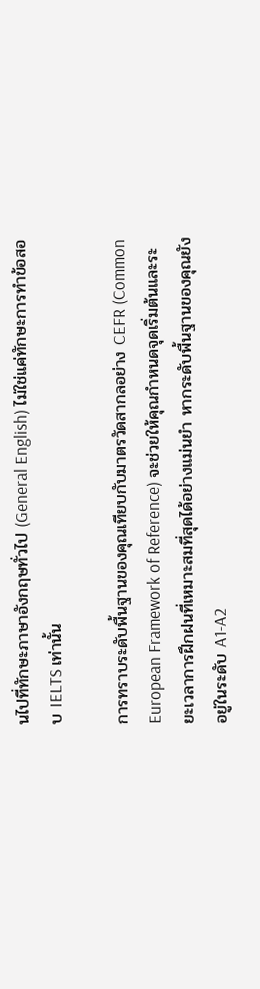นไปที่ทักษะภาษาอังกฤษทั่วไป (General English) ไม่ใช่แค่ทักษะการทำข้อสอบ IELTS เท่านั้น

การทราบระดับพื้นฐานของคุณเทียบกับมาตรวัดสากลอย่าง CEFR (Common European Framework of Reference) จะช่วยให้คุณกำหนดจุดเริ่มต้นและระยะเวลาการฝึกฝนที่เหมาะสมที่สุดได้อย่างแม่นยำ หากระดับพื้นฐานของคุณยังอยู่ในระดับ A1-A2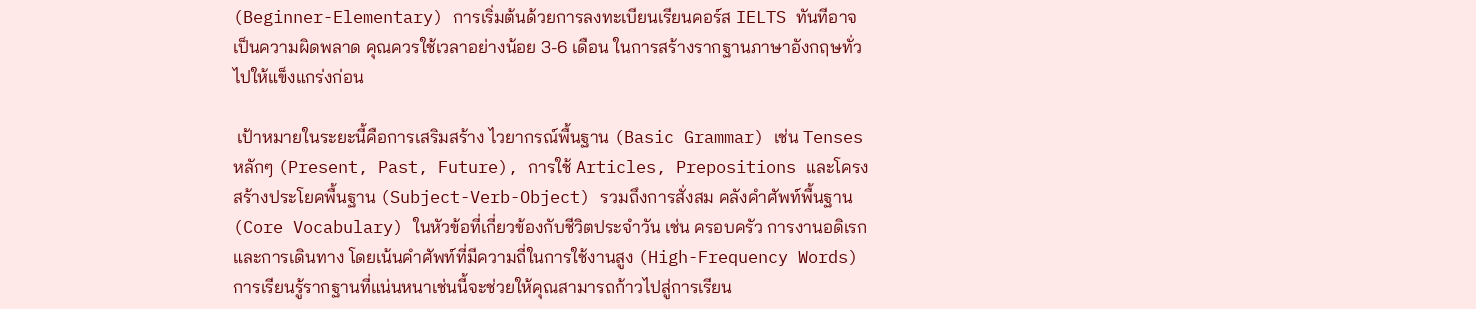(Beginner-Elementary) การเริ่มต้นด้วยการลงทะเบียนเรียนคอร์ส IELTS ทันทีอาจเป็นความผิดพลาด คุณควรใช้เวลาอย่างน้อย 3-6 เดือน ในการสร้างรากฐานภาษาอังกฤษทั่วไปให้แข็งแกร่งก่อน

 เป้าหมายในระยะนี้คือการเสริมสร้าง ไวยากรณ์พื้นฐาน (Basic Grammar) เช่น Tenses หลักๆ (Present, Past, Future), การใช้ Articles, Prepositions และโครงสร้างประโยคพื้นฐาน (Subject-Verb-Object) รวมถึงการสั่งสม คลังคำศัพท์พื้นฐาน (Core Vocabulary) ในหัวข้อที่เกี่ยวข้องกับชีวิตประจำวัน เช่น ครอบครัว การงานอดิเรก และการเดินทาง โดยเน้นคำศัพท์ที่มีความถี่ในการใช้งานสูง (High-Frequency Words) การเรียนรู้รากฐานที่แน่นหนาเช่นนี้จะช่วยให้คุณสามารถก้าวไปสู่การเรียน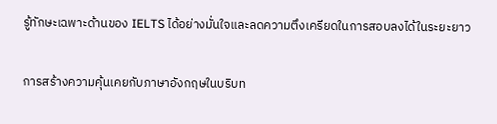รู้ทักษะเฉพาะด้านของ IELTS ได้อย่างมั่นใจและลดความตึงเครียดในการสอบลงได้ในระยะยาว

การสร้างความคุ้นเคยกับภาษาอังกฤษในบริบท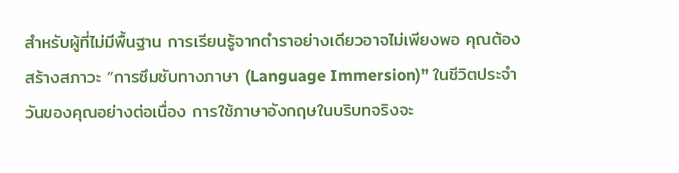สำหรับผู้ที่ไม่มีพื้นฐาน การเรียนรู้จากตำราอย่างเดียวอาจไม่เพียงพอ คุณต้องสร้างสภาวะ “การซึมซับทางภาษา (Language Immersion)” ในชีวิตประจำวันของคุณอย่างต่อเนื่อง การใช้ภาษาอังกฤษในบริบทจริงจะ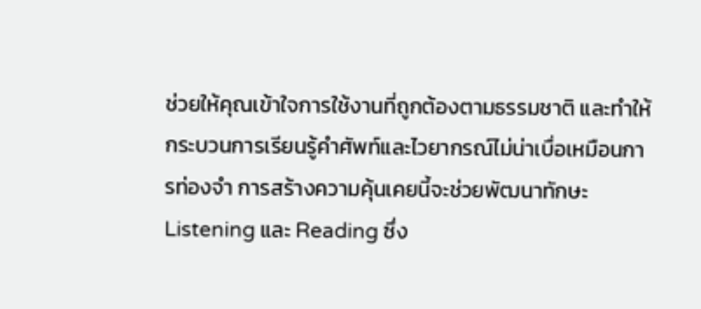ช่วยให้คุณเข้าใจการใช้งานที่ถูกต้องตามธรรมชาติ และทำให้กระบวนการเรียนรู้คำศัพท์และไวยากรณ์ไม่น่าเบื่อเหมือนการท่องจำ การสร้างความคุ้นเคยนี้จะช่วยพัฒนาทักษะ Listening และ Reading ซึ่ง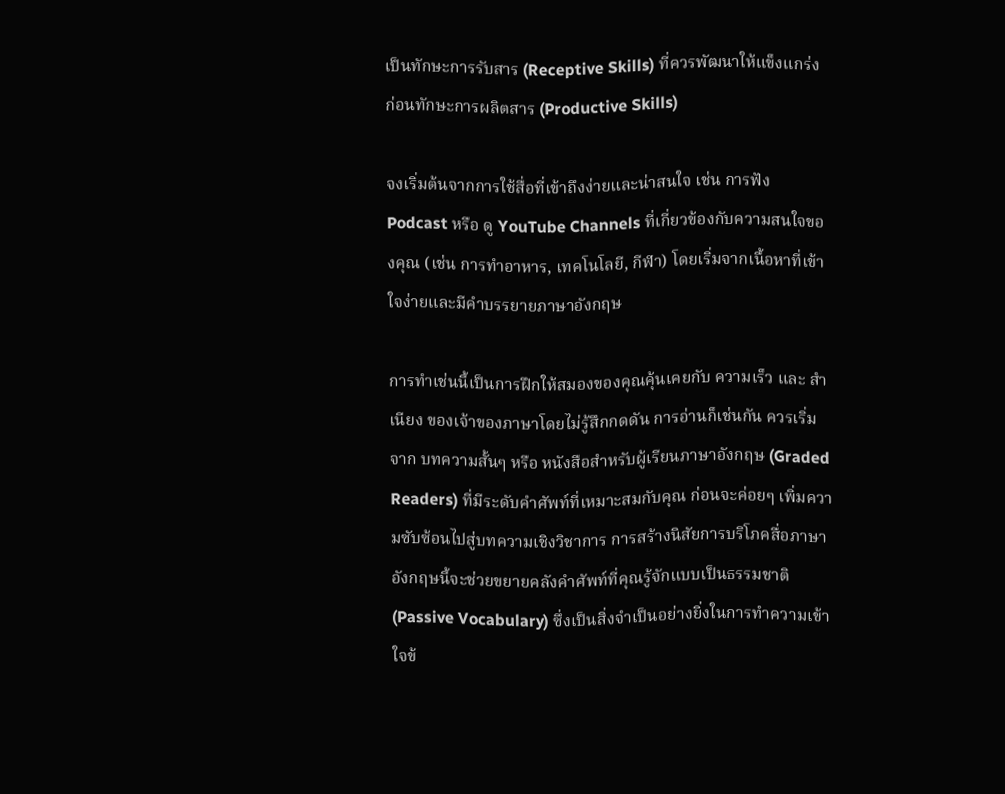เป็นทักษะการรับสาร (Receptive Skills) ที่ควรพัฒนาให้แข็งแกร่งก่อนทักษะการผลิตสาร (Productive Skills)

จงเริ่มต้นจากการใช้สื่อที่เข้าถึงง่ายและน่าสนใจ เช่น การฟัง Podcast หรือ ดู YouTube Channels ที่เกี่ยวข้องกับความสนใจของคุณ (เช่น การทำอาหาร, เทคโนโลยี, กีฬา) โดยเริ่มจากเนื้อหาที่เข้าใจง่ายและมีคำบรรยายภาษาอังกฤษ

การทำเช่นนี้เป็นการฝึกให้สมองของคุณคุ้นเคยกับ ความเร็ว และ สำเนียง ของเจ้าของภาษาโดยไม่รู้สึกกดดัน การอ่านก็เช่นกัน ควรเริ่มจาก บทความสั้นๆ หรือ หนังสือสำหรับผู้เรียนภาษาอังกฤษ (Graded Readers) ที่มีระดับคำศัพท์ที่เหมาะสมกับคุณ ก่อนจะค่อยๆ เพิ่มความซับซ้อนไปสู่บทความเชิงวิชาการ การสร้างนิสัยการบริโภคสื่อภาษาอังกฤษนี้จะช่วยขยายคลังคำศัพท์ที่คุณรู้จักแบบเป็นธรรมชาติ (Passive Vocabulary) ซึ่งเป็นสิ่งจำเป็นอย่างยิ่งในการทำความเข้าใจข้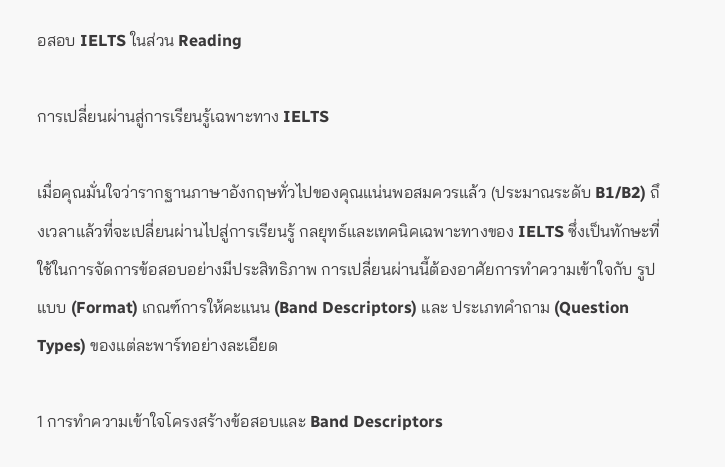อสอบ IELTS ในส่วน Reading

การเปลี่ยนผ่านสู่การเรียนรู้เฉพาะทาง IELTS

เมื่อคุณมั่นใจว่ารากฐานภาษาอังกฤษทั่วไปของคุณแน่นพอสมควรแล้ว (ประมาณระดับ B1/B2) ถึงเวลาแล้วที่จะเปลี่ยนผ่านไปสู่การเรียนรู้ กลยุทธ์และเทคนิคเฉพาะทางของ IELTS ซึ่งเป็นทักษะที่ใช้ในการจัดการข้อสอบอย่างมีประสิทธิภาพ การเปลี่ยนผ่านนี้ต้องอาศัยการทำความเข้าใจกับ รูปแบบ (Format) เกณฑ์การให้คะแนน (Band Descriptors) และ ประเภทคำถาม (Question Types) ของแต่ละพาร์ทอย่างละเอียด

1 การทำความเข้าใจโครงสร้างข้อสอบและ Band Descriptors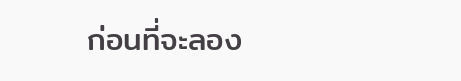ก่อนที่จะลอง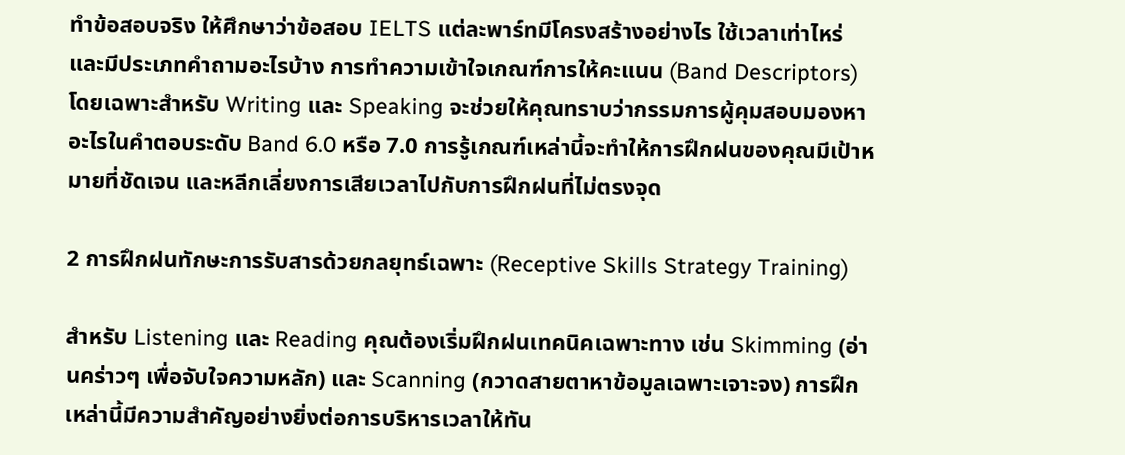ทำข้อสอบจริง ให้ศึกษาว่าข้อสอบ IELTS แต่ละพาร์ทมีโครงสร้างอย่างไร ใช้เวลาเท่าไหร่ และมีประเภทคำถามอะไรบ้าง การทำความเข้าใจเกณฑ์การให้คะแนน (Band Descriptors) โดยเฉพาะสำหรับ Writing และ Speaking จะช่วยให้คุณทราบว่ากรรมการผู้คุมสอบมองหาอะไรในคำตอบระดับ Band 6.0 หรือ 7.0 การรู้เกณฑ์เหล่านี้จะทำให้การฝึกฝนของคุณมีเป้าหมายที่ชัดเจน และหลีกเลี่ยงการเสียเวลาไปกับการฝึกฝนที่ไม่ตรงจุด

2 การฝึกฝนทักษะการรับสารด้วยกลยุทธ์เฉพาะ (Receptive Skills Strategy Training)

สำหรับ Listening และ Reading คุณต้องเริ่มฝึกฝนเทคนิคเฉพาะทาง เช่น Skimming (อ่านคร่าวๆ เพื่อจับใจความหลัก) และ Scanning (กวาดสายตาหาข้อมูลเฉพาะเจาะจง) การฝึกเหล่านี้มีความสำคัญอย่างยิ่งต่อการบริหารเวลาให้ทัน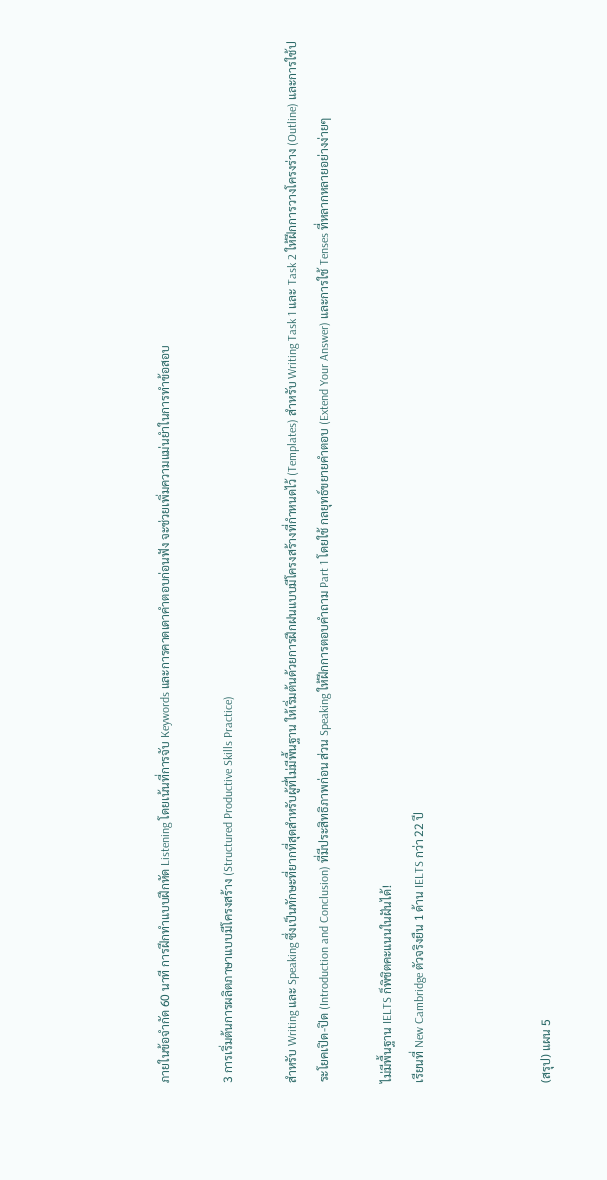ภายในข้อจำกัด 60 นาที การฝึกทำแบบฝึกหัด Listening โดยเน้นที่การจับ Keywords และการคาดเดาคำตอบก่อนฟัง จะช่วยเพิ่มความแม่นยำในการทำข้อสอบ

3 การเริ่มต้นการผลิตภาษาแบบมีโครงสร้าง (Structured Productive Skills Practice)

สำหรับ Writing และ Speaking ซึ่งเป็นทักษะที่ยากที่สุดสำหรับผู้ที่ไม่มีพื้นฐาน ให้เริ่มต้นด้วยการฝึกฝนแบบมีโครงสร้างที่กำหนดไว้ (Templates) สำหรับ Writing Task 1 และ Task 2 ให้ฝึกการวางโครงร่าง (Outline) และการใช้ประโยคเปิด-ปิด (Introduction and Conclusion) ที่มีประสิทธิภาพก่อน ส่วน Speaking ให้ฝึกการตอบคำถาม Part 1 โดยใช้ กลยุทธ์ขยายคำตอบ (Extend Your Answer) และการใช้ Tenses ที่หลากหลายอย่างง่ายๆ

ไม่มีพื้นฐาน IELTS ก็พิชิตคะแนนในฝันได้!
เรียนที่ New Cambridge ตัวจริงยืน 1 ด้าน IELTS กว่า 22 ปี



(สรุป) แผน 5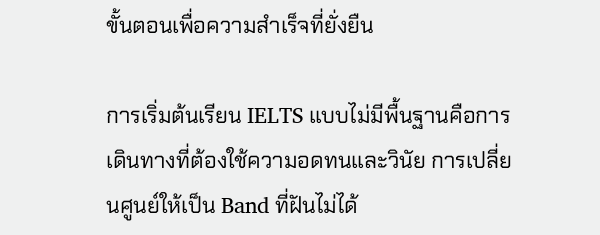ขั้นตอนเพื่อความสำเร็จที่ยั่งยืน

การเริ่มต้นเรียน IELTS แบบไม่มีพื้นฐานคือการเดินทางที่ต้องใช้ความอดทนและวินัย การเปลี่ยนศูนย์ให้เป็น Band ที่ฝันไม่ได้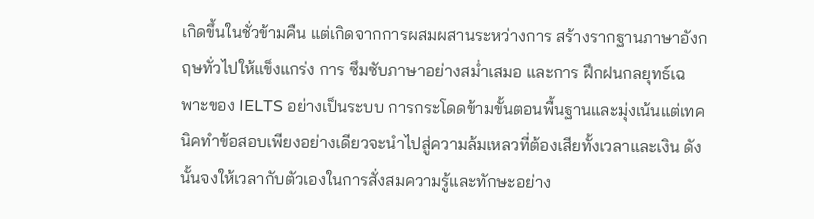เกิดขึ้นในชั่วข้ามคืน แต่เกิดจากการผสมผสานระหว่างการ สร้างรากฐานภาษาอังกฤษทั่วไปให้แข็งแกร่ง การ ซึมซับภาษาอย่างสม่ำเสมอ และการ ฝึกฝนกลยุทธ์เฉพาะของ IELTS อย่างเป็นระบบ การกระโดดข้ามขั้นตอนพื้นฐานและมุ่งเน้นแต่เทคนิคทำข้อสอบเพียงอย่างเดียวจะนำไปสู่ความล้มเหลวที่ต้องเสียทั้งเวลาและเงิน ดังนั้นจงให้เวลากับตัวเองในการสั่งสมความรู้และทักษะอย่าง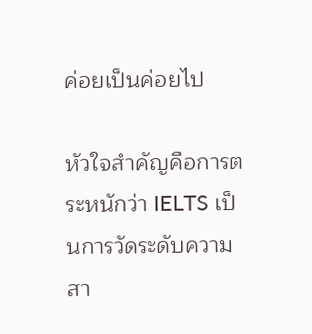ค่อยเป็นค่อยไป

หัวใจสำคัญคือการตระหนักว่า IELTS เป็นการวัดระดับความสา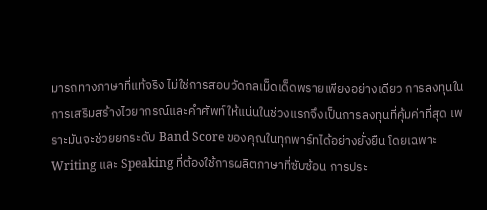มารถทางภาษาที่แท้จริง ไม่ใช่การสอบวัดกลเม็ดเด็ดพรายเพียงอย่างเดียว การลงทุนในการเสริมสร้างไวยากรณ์และคำศัพท์ให้แน่นในช่วงแรกจึงเป็นการลงทุนที่คุ้มค่าที่สุด เพราะมันจะช่วยยกระดับ Band Score ของคุณในทุกพาร์ทได้อย่างยั่งยืน โดยเฉพาะ Writing และ Speaking ที่ต้องใช้การผลิตภาษาที่ซับซ้อน การประ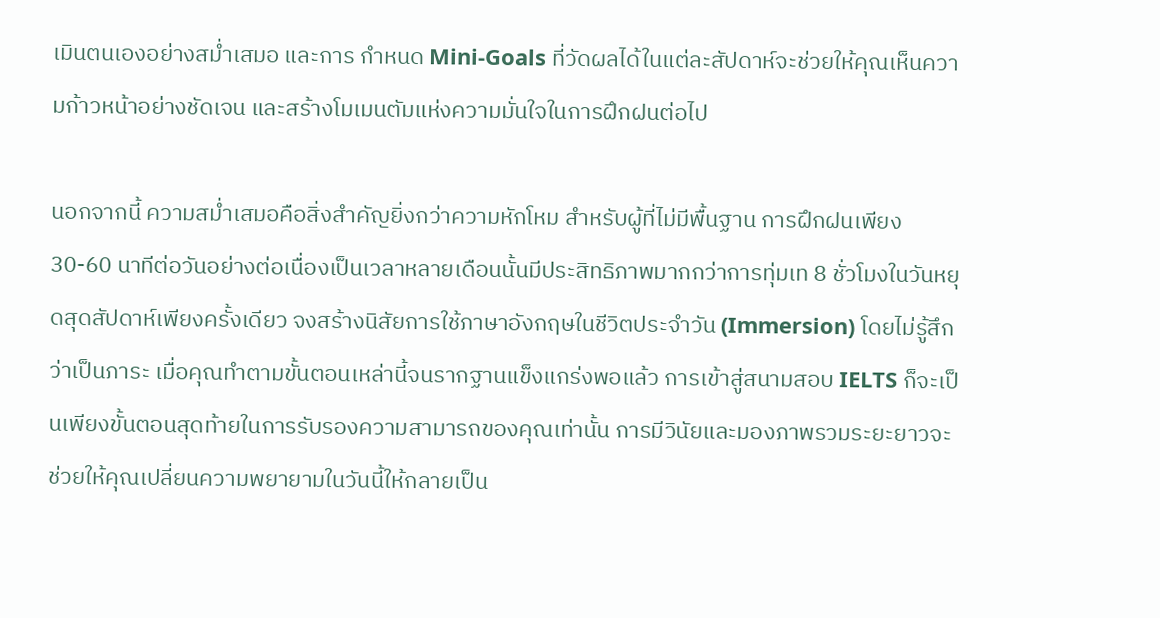เมินตนเองอย่างสม่ำเสมอ และการ กำหนด Mini-Goals ที่วัดผลได้ในแต่ละสัปดาห์จะช่วยให้คุณเห็นความก้าวหน้าอย่างชัดเจน และสร้างโมเมนตัมแห่งความมั่นใจในการฝึกฝนต่อไป

นอกจากนี้ ความสม่ำเสมอคือสิ่งสำคัญยิ่งกว่าความหักโหม สำหรับผู้ที่ไม่มีพื้นฐาน การฝึกฝนเพียง 30-60 นาทีต่อวันอย่างต่อเนื่องเป็นเวลาหลายเดือนนั้นมีประสิทธิภาพมากกว่าการทุ่มเท 8 ชั่วโมงในวันหยุดสุดสัปดาห์เพียงครั้งเดียว จงสร้างนิสัยการใช้ภาษาอังกฤษในชีวิตประจำวัน (Immersion) โดยไม่รู้สึกว่าเป็นภาระ เมื่อคุณทำตามขั้นตอนเหล่านี้จนรากฐานแข็งแกร่งพอแล้ว การเข้าสู่สนามสอบ IELTS ก็จะเป็นเพียงขั้นตอนสุดท้ายในการรับรองความสามารถของคุณเท่านั้น การมีวินัยและมองภาพรวมระยะยาวจะช่วยให้คุณเปลี่ยนความพยายามในวันนี้ให้กลายเป็น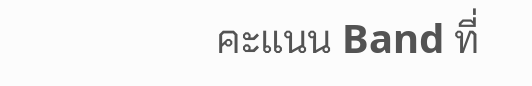คะแนน Band ที่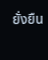ยั่งยืน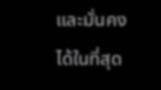และมั่นคงได้ในที่สุด